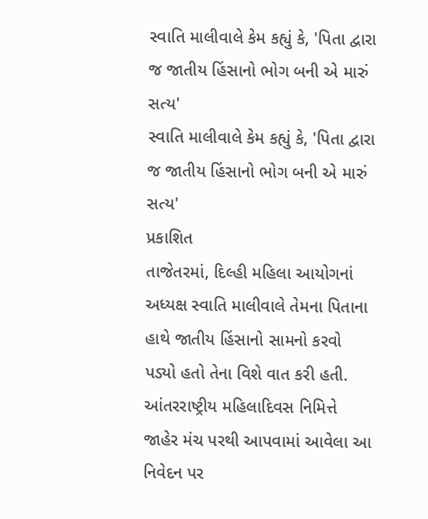સ્વાતિ માલીવાલે કેમ કહ્યું કે, 'પિતા દ્વારા જ જાતીય હિંસાનો ભોગ બની એ મારું સત્ય'
સ્વાતિ માલીવાલે કેમ કહ્યું કે, 'પિતા દ્વારા જ જાતીય હિંસાનો ભોગ બની એ મારું સત્ય'
પ્રકાશિત
તાજેતરમાં, દિલ્હી મહિલા આયોગનાં અધ્યક્ષ સ્વાતિ માલીવાલે તેમના પિતાના હાથે જાતીય હિંસાનો સામનો કરવો પડ્યો હતો તેના વિશે વાત કરી હતી.
આંતરરાષ્ટ્રીય મહિલાદિવસ નિમિત્તે જાહેર મંચ પરથી આપવામાં આવેલા આ નિવેદન પર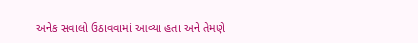અનેક સવાલો ઉઠાવવામાં આવ્યા હતા અને તેમણે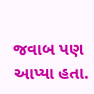જવાબ પણ આપ્યા હતા.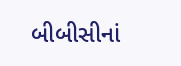બીબીસીનાં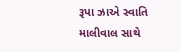રૂપા ઝાએ સ્વાતિ માલીવાલ સાથે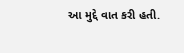આ મુદ્દે વાત કરી હતી.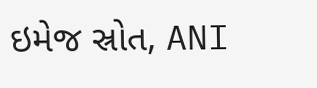ઇમેજ સ્રોત, ANI